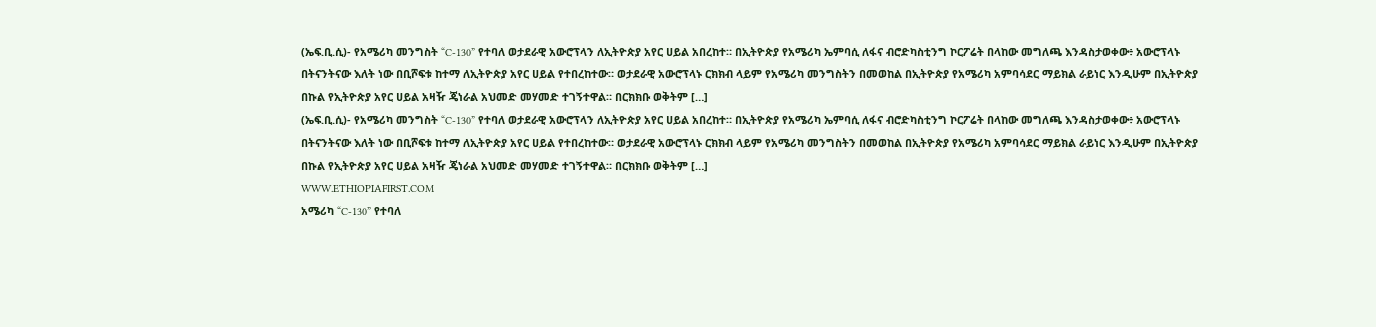(ኤፍ.ቢ.ሲ)- የአሜሪካ መንግስት “C-130” የተባለ ወታደራዊ አውሮፕላን ለኢትዮጵያ አየር ሀይል አበረከተ። በኢትዮጵያ የአሜሪካ ኤምባሲ ለፋና ብሮድካስቲንግ ኮርፖሬት በላከው መግለጫ እንዳስታወቀው፥ አውሮፕላኑ በትናንትናው እለት ነው በቢሾፍቱ ከተማ ለኢትዮጵያ አየር ሀይል የተበረከተው። ወታደራዊ አውሮፕላኑ ርክክብ ላይም የአሜሪካ መንግስትን በመወከል በኢትዮጵያ የአሜሪካ አምባሳደር ማይክል ራይነር እንዲሁም በኢትዮጵያ በኩል የኢትዮጵያ አየር ሀይል አዛዥ ጄነራል አህመድ መሃመድ ተገኝተዋል። በርክክቡ ወቅትም […]
(ኤፍ.ቢ.ሲ)- የአሜሪካ መንግስት “C-130” የተባለ ወታደራዊ አውሮፕላን ለኢትዮጵያ አየር ሀይል አበረከተ። በኢትዮጵያ የአሜሪካ ኤምባሲ ለፋና ብሮድካስቲንግ ኮርፖሬት በላከው መግለጫ እንዳስታወቀው፥ አውሮፕላኑ በትናንትናው እለት ነው በቢሾፍቱ ከተማ ለኢትዮጵያ አየር ሀይል የተበረከተው። ወታደራዊ አውሮፕላኑ ርክክብ ላይም የአሜሪካ መንግስትን በመወከል በኢትዮጵያ የአሜሪካ አምባሳደር ማይክል ራይነር እንዲሁም በኢትዮጵያ በኩል የኢትዮጵያ አየር ሀይል አዛዥ ጄነራል አህመድ መሃመድ ተገኝተዋል። በርክክቡ ወቅትም […]
WWW.ETHIOPIAFIRST.COM
አሜሪካ “C-130” የተባለ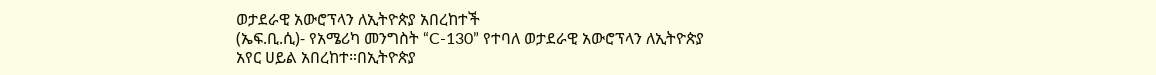ወታደራዊ አውሮፕላን ለኢትዮጵያ አበረከተች
(ኤፍ.ቢ.ሲ)- የአሜሪካ መንግስት “C-130” የተባለ ወታደራዊ አውሮፕላን ለኢትዮጵያ አየር ሀይል አበረከተ።በኢትዮጵያ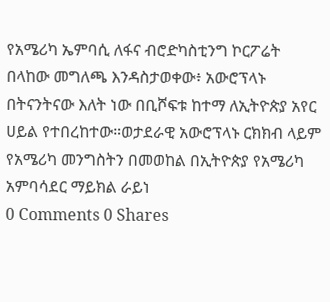የአሜሪካ ኤምባሲ ለፋና ብሮድካስቲንግ ኮርፖሬት በላከው መግለጫ እንዳስታወቀው፥ አውሮፕላኑ በትናንትናው እለት ነው በቢሾፍቱ ከተማ ለኢትዮጵያ አየር ሀይል የተበረከተው።ወታደራዊ አውሮፕላኑ ርክክብ ላይም የአሜሪካ መንግስትን በመወከል በኢትዮጵያ የአሜሪካ አምባሳደር ማይክል ራይነ
0 Comments 0 Shares